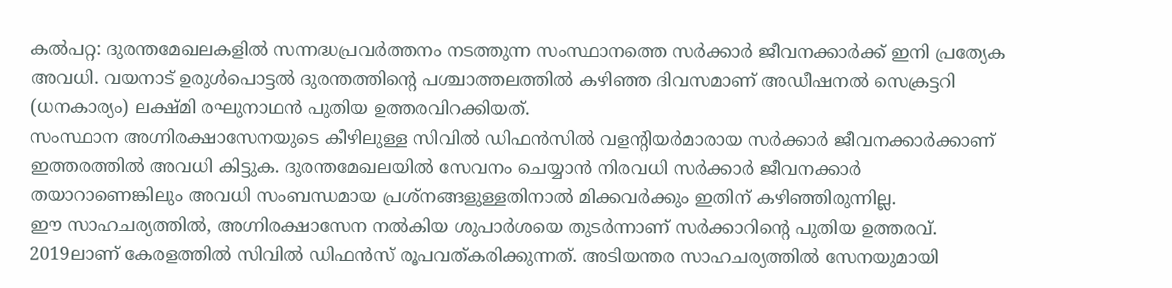കൽപറ്റ: ദുരന്തമേഖലകളിൽ സന്നദ്ധപ്രവർത്തനം നടത്തുന്ന സംസ്ഥാനത്തെ സർക്കാർ ജീവനക്കാർക്ക് ഇനി പ്രത്യേക അവധി. വയനാട് ഉരുൾപൊട്ടൽ ദുരന്തത്തിന്റെ പശ്ചാത്തലത്തിൽ കഴിഞ്ഞ ദിവസമാണ് അഡീഷനൽ സെക്രട്ടറി (ധനകാര്യം) ലക്ഷ്മി രഘുനാഥൻ പുതിയ ഉത്തരവിറക്കിയത്.
സംസ്ഥാന അഗ്നിരക്ഷാസേനയുടെ കീഴിലുള്ള സിവിൽ ഡിഫൻസിൽ വളന്റിയർമാരായ സർക്കാർ ജീവനക്കാർക്കാണ് ഇത്തരത്തിൽ അവധി കിട്ടുക. ദുരന്തമേഖലയിൽ സേവനം ചെയ്യാൻ നിരവധി സർക്കാർ ജീവനക്കാർ തയാറാണെങ്കിലും അവധി സംബന്ധമായ പ്രശ്നങ്ങളുള്ളതിനാൽ മിക്കവർക്കും ഇതിന് കഴിഞ്ഞിരുന്നില്ല.
ഈ സാഹചര്യത്തിൽ, അഗ്നിരക്ഷാസേന നൽകിയ ശുപാർശയെ തുടർന്നാണ് സർക്കാറിന്റെ പുതിയ ഉത്തരവ്. 2019ലാണ് കേരളത്തിൽ സിവിൽ ഡിഫൻസ് രൂപവത്കരിക്കുന്നത്. അടിയന്തര സാഹചര്യത്തിൽ സേനയുമായി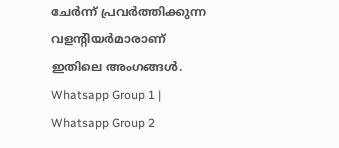ചേർന്ന് പ്രവർത്തിക്കുന്ന വളന്റിയർമാരാണ് ഇതിലെ അംഗങ്ങൾ.
Whatsapp Group 1 | Whatsapp Group 2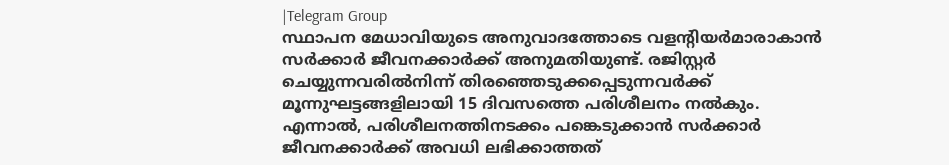|Telegram Group
സ്ഥാപന മേധാവിയുടെ അനുവാദത്തോടെ വളന്റിയർമാരാകാൻ സർക്കാർ ജീവനക്കാർക്ക് അനുമതിയുണ്ട്. രജിസ്റ്റർ ചെയ്യുന്നവരിൽനിന്ന് തിരഞ്ഞെടുക്കപ്പെടുന്നവർക്ക് മൂന്നുഘട്ടങ്ങളിലായി 15 ദിവസത്തെ പരിശീലനം നൽകും. എന്നാൽ, പരിശീലനത്തിനടക്കം പങ്കെടുക്കാൻ സർക്കാർ ജീവനക്കാർക്ക് അവധി ലഭിക്കാത്തത്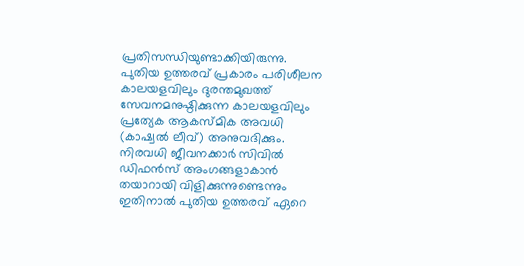പ്രതിസന്ധിയുണ്ടാക്കിയിരുന്നു.
പുതിയ ഉത്തരവ് പ്രകാരം പരിശീലന കാലയളവിലും ദുരന്തമുഖത്ത് സേവനമനുഷ്ഠിക്കുന്ന കാലയളവിലും പ്രത്യേക ആകസ്മിക അവധി (കാഷ്വൽ ലീവ്) അനുവദിക്കും. നിരവധി ജീവനക്കാർ സിവിൽ ഡിഫൻസ് അംഗങ്ങളാകാൻ തയാറായി വിളിക്കുന്നുണ്ടെന്നും ഇതിനാൽ പുതിയ ഉത്തരവ് ഏറെ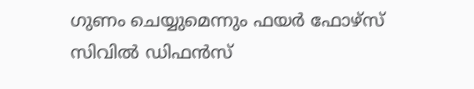ഗുണം ചെയ്യുമെന്നും ഫയർ ഫോഴ്സ് സിവിൽ ഡിഫൻസ്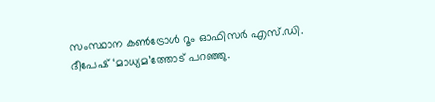സംസ്ഥാന കൺട്രോൾ റൂം ഓഫിസർ എസ്.ഡി. ദീപേഷ് ‘മാധ്യമ’ത്തോട് പറഞ്ഞു.